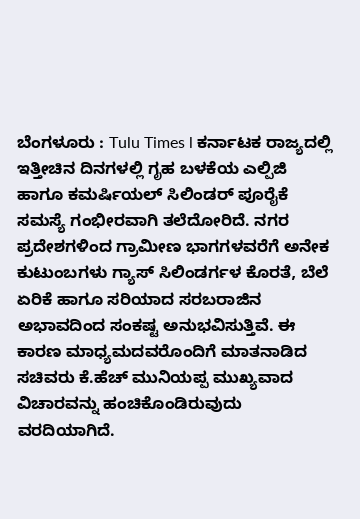ಬೆಂಗಳೂರು : Tulu Times l ಕರ್ನಾಟಕ ರಾಜ್ಯದಲ್ಲಿ ಇತ್ತೀಚಿನ ದಿನಗಳಲ್ಲಿ ಗೃಹ ಬಳಕೆಯ ಎಲ್ಪಿಜಿ ಹಾಗೂ ಕಮರ್ಷಿಯಲ್ ಸಿಲಿಂಡರ್ ಪೂರೈಕೆ ಸಮಸ್ಯೆ ಗಂಭೀರವಾಗಿ ತಲೆದೋರಿದೆ. ನಗರ ಪ್ರದೇಶಗಳಿಂದ ಗ್ರಾಮೀಣ ಭಾಗಗಳವರೆಗೆ ಅನೇಕ ಕುಟುಂಬಗಳು ಗ್ಯಾಸ್ ಸಿಲಿಂಡರ್ಗಳ ಕೊರತೆ, ಬೆಲೆ ಏರಿಕೆ ಹಾಗೂ ಸರಿಯಾದ ಸರಬರಾಜಿನ ಅಭಾವದಿಂದ ಸಂಕಷ್ಟ ಅನುಭವಿಸುತ್ತಿವೆ. ಈ ಕಾರಣ ಮಾಧ್ಯಮದವರೊಂದಿಗೆ ಮಾತನಾಡಿದ ಸಚಿವರು ಕೆ.ಹೆಚ್ ಮುನಿಯಪ್ಪ ಮುಖ್ಯವಾದ ವಿಚಾರವನ್ನು ಹಂಚಿಕೊಂಡಿರುವುದು ವರದಿಯಾಗಿದೆ.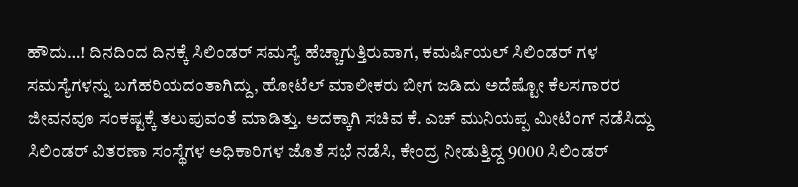ಹೌದು…! ದಿನದಿಂದ ದಿನಕ್ಕೆ ಸಿಲಿಂಡರ್ ಸಮಸ್ಯೆ ಹೆಚ್ಚಾಗುತ್ತಿರುವಾಗ, ಕಮರ್ಷಿಯಲ್ ಸಿಲಿಂಡರ್ ಗಳ ಸಮಸ್ಯೆಗಳನ್ನು ಬಗೆಹರಿಯದಂತಾಗಿದ್ದು, ಹೋಟೆಲ್ ಮಾಲೀಕರು ಬೀಗ ಜಡಿದು ಅದೆಷ್ಟೋ ಕೆಲಸಗಾರರ ಜೀವನವೂ ಸಂಕಷ್ಟಕ್ಕೆ ತಲುಪುವಂತೆ ಮಾಡಿತ್ತು. ಅದಕ್ಕಾಗಿ ಸಚಿವ ಕೆ. ಎಚ್ ಮುನಿಯಪ್ಪ ಮೀಟಿಂಗ್ ನಡೆಸಿದ್ದು ಸಿಲಿಂಡರ್ ವಿತರಣಾ ಸಂಸ್ಥೆಗಳ ಅಧಿಕಾರಿಗಳ ಜೊತೆ ಸಭೆ ನಡೆಸಿ, ಕೇಂದ್ರ ನೀಡುತ್ತಿದ್ದ 9000 ಸಿಲಿಂಡರ್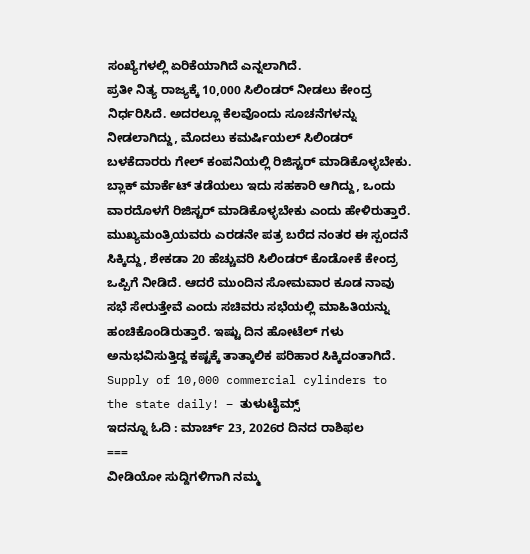ಸಂಖ್ಯೆಗಳಲ್ಲಿ ಏರಿಕೆಯಾಗಿದೆ ಎನ್ನಲಾಗಿದೆ.
ಪ್ರತೀ ನಿತ್ಯ ರಾಜ್ಯಕ್ಕೆ 10,000 ಸಿಲಿಂಡರ್ ನೀಡಲು ಕೇಂದ್ರ ನಿರ್ಧರಿಸಿದೆ. ಅದರಲ್ಲೂ ಕೆಲವೊಂದು ಸೂಚನೆಗಳನ್ನು ನೀಡಲಾಗಿದ್ದು, ಮೊದಲು ಕಮರ್ಷಿಯಲ್ ಸಿಲಿಂಡರ್ ಬಳಕೆದಾರರು ಗೇಲ್ ಕಂಪನಿಯಲ್ಲಿ ರಿಜಿಸ್ಟರ್ ಮಾಡಿಕೊಳ್ಳಬೇಕು. ಬ್ಲಾಕ್ ಮಾರ್ಕೆಟ್ ತಡೆಯಲು ಇದು ಸಹಕಾರಿ ಆಗಿದ್ದು, ಒಂದು ವಾರದೊಳಗೆ ರಿಜಿಸ್ಟರ್ ಮಾಡಿಕೊಳ್ಳಬೇಕು ಎಂದು ಹೇಳಿರುತ್ತಾರೆ.
ಮುಖ್ಯಮಂತ್ರಿಯವರು ಎರಡನೇ ಪತ್ರ ಬರೆದ ನಂತರ ಈ ಸ್ಪಂದನೆ ಸಿಕ್ಕಿದ್ದು, ಶೇಕಡಾ 20 ಹೆಚ್ಚುವರಿ ಸಿಲಿಂಡರ್ ಕೊಡೋಕೆ ಕೇಂದ್ರ ಒಪ್ಪಿಗೆ ನೀಡಿದೆ. ಆದರೆ ಮುಂದಿನ ಸೋಮವಾರ ಕೂಡ ನಾವು ಸಭೆ ಸೇರುತ್ತೇವೆ ಎಂದು ಸಚಿವರು ಸಭೆಯಲ್ಲಿ ಮಾಹಿತಿಯನ್ನು ಹಂಚಿಕೊಂಡಿರುತ್ತಾರೆ. ಇಷ್ಟು ದಿನ ಹೋಟೆಲ್ ಗಳು ಅನುಭವಿಸುತ್ತಿದ್ದ ಕಷ್ಟಕ್ಕೆ ತಾತ್ಕಾಲಿಕ ಪರಿಹಾರ ಸಿಕ್ಕಿದಂತಾಗಿದೆ.
Supply of 10,000 commercial cylinders to the state daily! – ತುಳುಟೈಮ್ಸ್
ಇದನ್ನೂ ಓದಿ : ಮಾರ್ಚ್ 23, 2026ರ ದಿನದ ರಾಶಿಫಲ
===
ವೀಡಿಯೋ ಸುದ್ದಿಗಳಿಗಾಗಿ ನಮ್ಮ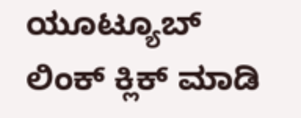ಯೂಟ್ಯೂಬ್ ಲಿಂಕ್ ಕ್ಲಿಕ್ ಮಾಡಿ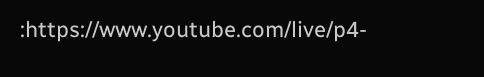:https://www.youtube.com/live/p4-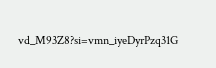vd_M93Z8?si=vmn_iyeDyrPzq31G